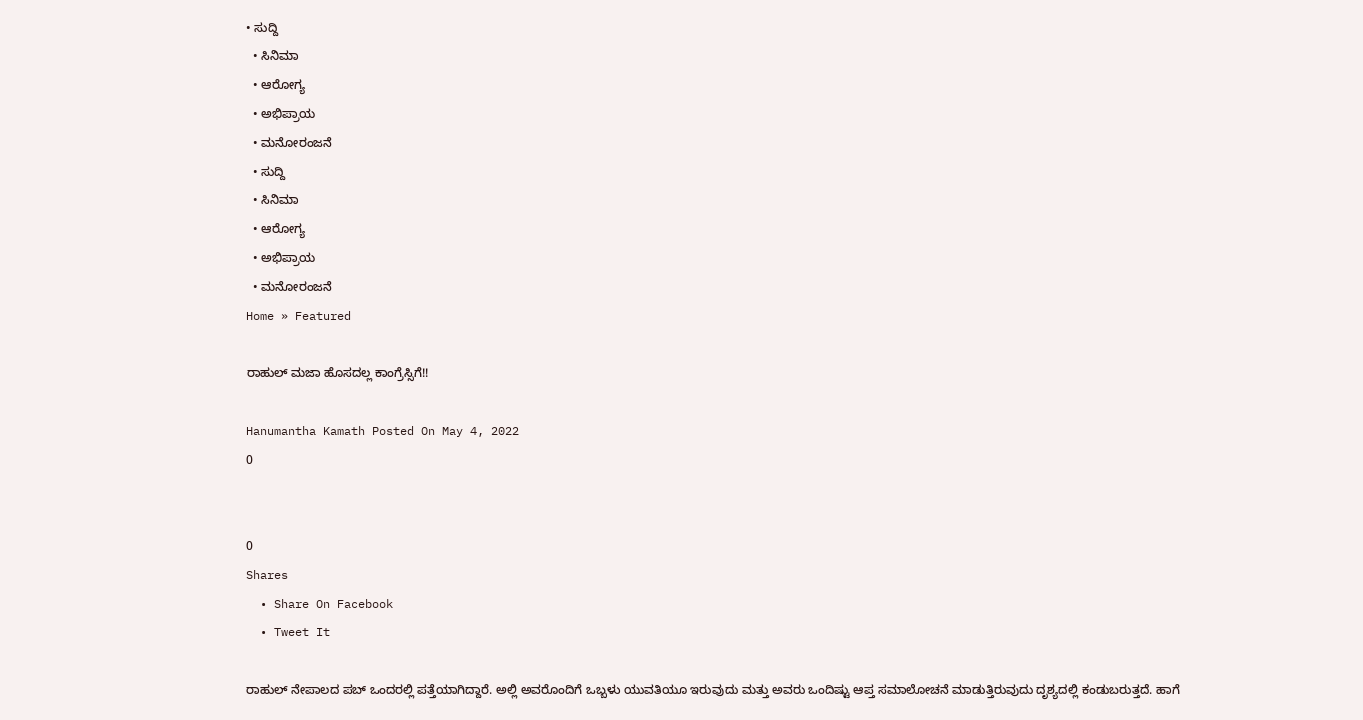• ಸುದ್ದಿ
  • ಸಿನಿಮಾ
  • ಆರೋಗ್ಯ
  • ಅಭಿಪ್ರಾಯ
  • ಮನೋರಂಜನೆ
  • ಸುದ್ದಿ
  • ಸಿನಿಮಾ
  • ಆರೋಗ್ಯ
  • ಅಭಿಪ್ರಾಯ
  • ಮನೋರಂಜನೆ
Home » Featured

ರಾಹುಲ್ ಮಜಾ ಹೊಸದಲ್ಲ ಕಾಂಗ್ರೆಸ್ಸಿಗೆ!!

Hanumantha Kamath Posted On May 4, 2022
0


0
Shares
  • Share On Facebook
  • Tweet It

ರಾಹುಲ್ ನೇಪಾಲದ ಪಬ್ ಒಂದರಲ್ಲಿ ಪತ್ತೆಯಾಗಿದ್ದಾರೆ. ಅಲ್ಲಿ ಅವರೊಂದಿಗೆ ಒಬ್ಬಳು ಯುವತಿಯೂ ಇರುವುದು ಮತ್ತು ಅವರು ಒಂದಿಷ್ಟು ಆಪ್ತ ಸಮಾಲೋಚನೆ ಮಾಡುತ್ತಿರುವುದು ದೃಶ್ಯದಲ್ಲಿ ಕಂಡುಬರುತ್ತದೆ. ಹಾಗೆ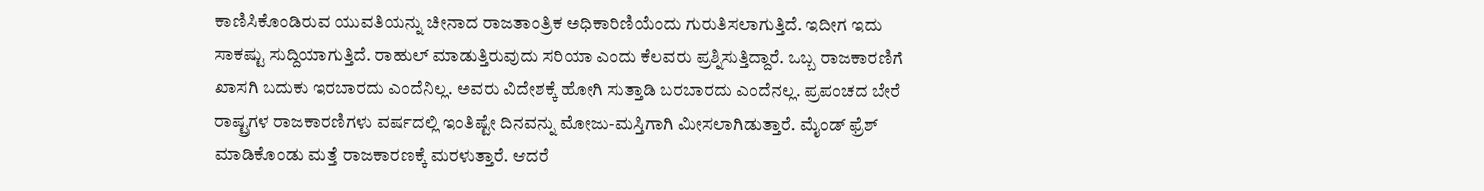ಕಾಣಿಸಿಕೊಂಡಿರುವ ಯುವತಿಯನ್ನು ಚೀನಾದ ರಾಜತಾಂತ್ರಿಕ ಅಧಿಕಾರಿಣಿಯೆಂದು ಗುರುತಿಸಲಾಗುತ್ತಿದೆ. ಇದೀಗ ಇದು ಸಾಕಷ್ಟು ಸುದ್ದಿಯಾಗುತ್ತಿದೆ. ರಾಹುಲ್ ಮಾಡುತ್ತಿರುವುದು ಸರಿಯಾ ಎಂದು ಕೆಲವರು ಪ್ರಶ್ನಿಸುತ್ತಿದ್ದಾರೆ. ಒಬ್ಬ ರಾಜಕಾರಣಿಗೆ ಖಾಸಗಿ ಬದುಕು ಇರಬಾರದು ಎಂದೆನಿಲ್ಲ. ಅವರು ವಿದೇಶಕ್ಕೆ ಹೋಗಿ ಸುತ್ತಾಡಿ ಬರಬಾರದು ಎಂದೆನಲ್ಲ. ಪ್ರಪಂಚದ ಬೇರೆ ರಾಷ್ಟ್ರಗಳ ರಾಜಕಾರಣಿಗಳು ವರ್ಷದಲ್ಲಿ ಇಂತಿಷ್ಟೇ ದಿನವನ್ನು ಮೋಜು-ಮಸ್ತಿಗಾಗಿ ಮೀಸಲಾಗಿಡುತ್ತಾರೆ. ಮೈಂಡ್ ಫ್ರೆಶ್ ಮಾಡಿಕೊಂಡು ಮತ್ತೆ ರಾಜಕಾರಣಕ್ಕೆ ಮರಳುತ್ತಾರೆ. ಆದರೆ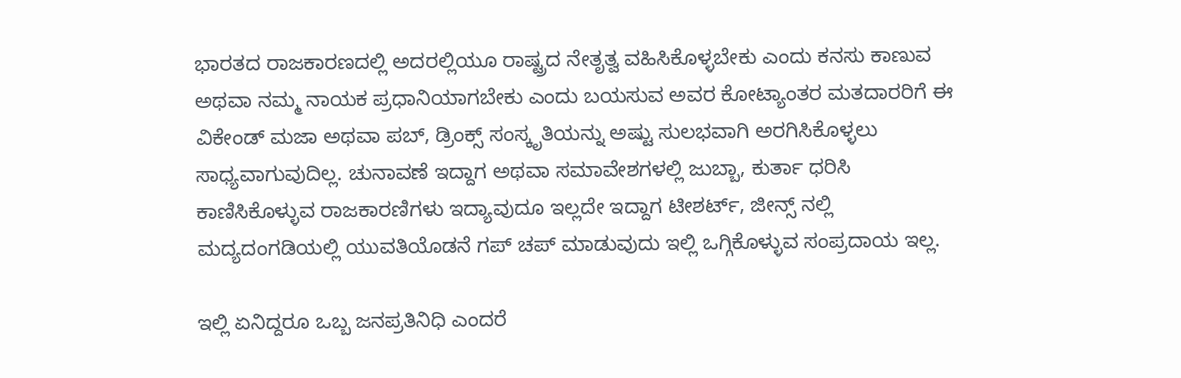ಭಾರತದ ರಾಜಕಾರಣದಲ್ಲಿ ಅದರಲ್ಲಿಯೂ ರಾಷ್ಟ್ರದ ನೇತೃತ್ವ ವಹಿಸಿಕೊಳ್ಳಬೇಕು ಎಂದು ಕನಸು ಕಾಣುವ ಅಥವಾ ನಮ್ಮ ನಾಯಕ ಪ್ರಧಾನಿಯಾಗಬೇಕು ಎಂದು ಬಯಸುವ ಅವರ ಕೋಟ್ಯಾಂತರ ಮತದಾರರಿಗೆ ಈ ವಿಕೇಂಡ್ ಮಜಾ ಅಥವಾ ಪಬ್, ಡ್ರಿಂಕ್ಸ್ ಸಂಸ್ಕೃತಿಯನ್ನು ಅಷ್ಟು ಸುಲಭವಾಗಿ ಅರಗಿಸಿಕೊಳ್ಳಲು ಸಾಧ್ಯವಾಗುವುದಿಲ್ಲ. ಚುನಾವಣೆ ಇದ್ದಾಗ ಅಥವಾ ಸಮಾವೇಶಗಳಲ್ಲಿ ಜುಬ್ಬಾ, ಕುರ್ತಾ ಧರಿಸಿ ಕಾಣಿಸಿಕೊಳ್ಳುವ ರಾಜಕಾರಣಿಗಳು ಇದ್ಯಾವುದೂ ಇಲ್ಲದೇ ಇದ್ದಾಗ ಟೀಶರ್ಟ್, ಜೀನ್ಸ್ ನಲ್ಲಿ ಮದ್ಯದಂಗಡಿಯಲ್ಲಿ ಯುವತಿಯೊಡನೆ ಗಪ್ ಚಪ್ ಮಾಡುವುದು ಇಲ್ಲಿ ಒಗ್ಗಿಕೊಳ್ಳುವ ಸಂಪ್ರದಾಯ ಇಲ್ಲ.

ಇಲ್ಲಿ ಏನಿದ್ದರೂ ಒಬ್ಬ ಜನಪ್ರತಿನಿಧಿ ಎಂದರೆ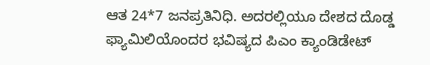ಆತ 24*7 ಜನಪ್ರತಿನಿಧಿ. ಅದರಲ್ಲಿಯೂ ದೇಶದ ದೊಡ್ಡ ಫ್ಯಾಮಿಲಿಯೊಂದರ ಭವಿಷ್ಯದ ಪಿಎಂ ಕ್ಯಾಂಡಿಡೇಟ್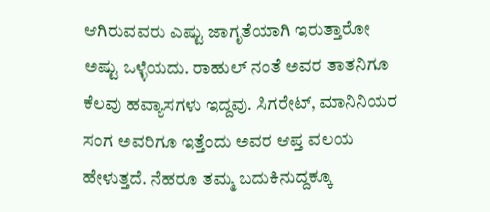ಆಗಿರುವವರು ಎಷ್ಟು ಜಾಗೃತೆಯಾಗಿ ಇರುತ್ತಾರೋ ಅಷ್ಟು ಒಳ್ಳೆಯದು. ರಾಹುಲ್ ನಂತೆ ಅವರ ತಾತನಿಗೂ ಕೆಲವು ಹವ್ಯಾಸಗಳು ಇದ್ದವು. ಸಿಗರೇಟ್, ಮಾನಿನಿಯರ ಸಂಗ ಅವರಿಗೂ ಇತ್ತೆಂದು ಅವರ ಆಪ್ತ ವಲಯ ಹೇಳುತ್ತದೆ. ನೆಹರೂ ತಮ್ಮ ಬದುಕಿನುದ್ದಕ್ಕೂ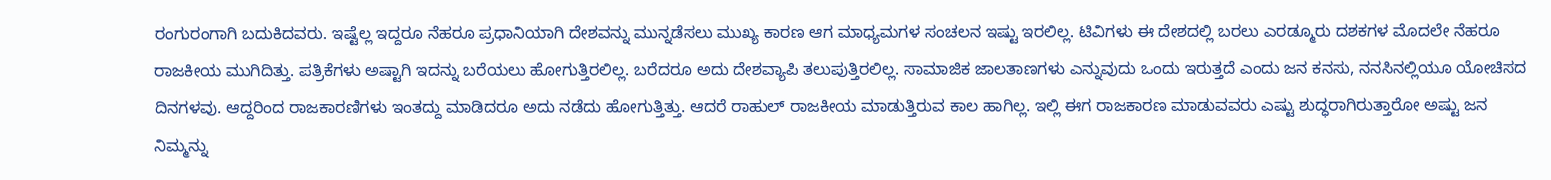ರಂಗುರಂಗಾಗಿ ಬದುಕಿದವರು. ಇಷ್ಟೆಲ್ಲ ಇದ್ದರೂ ನೆಹರೂ ಪ್ರಧಾನಿಯಾಗಿ ದೇಶವನ್ನು ಮುನ್ನಡೆಸಲು ಮುಖ್ಯ ಕಾರಣ ಆಗ ಮಾಧ್ಯಮಗಳ ಸಂಚಲನ ಇಷ್ಟು ಇರಲಿಲ್ಲ. ಟಿವಿಗಳು ಈ ದೇಶದಲ್ಲಿ ಬರಲು ಎರಡ್ಮೂರು ದಶಕಗಳ ಮೊದಲೇ ನೆಹರೂ ರಾಜಕೀಯ ಮುಗಿದಿತ್ತು. ಪತ್ರಿಕೆಗಳು ಅಷ್ಟಾಗಿ ಇದನ್ನು ಬರೆಯಲು ಹೋಗುತ್ತಿರಲಿಲ್ಲ. ಬರೆದರೂ ಅದು ದೇಶವ್ಯಾಪಿ ತಲುಪುತ್ತಿರಲಿಲ್ಲ. ಸಾಮಾಜಿಕ ಜಾಲತಾಣಗಳು ಎನ್ನುವುದು ಒಂದು ಇರುತ್ತದೆ ಎಂದು ಜನ ಕನಸು, ನನಸಿನಲ್ಲಿಯೂ ಯೋಚಿಸದ ದಿನಗಳವು. ಆದ್ದರಿಂದ ರಾಜಕಾರಣಿಗಳು ಇಂತದ್ದು ಮಾಡಿದರೂ ಅದು ನಡೆದು ಹೋಗುತ್ತಿತ್ತು. ಆದರೆ ರಾಹುಲ್ ರಾಜಕೀಯ ಮಾಡುತ್ತಿರುವ ಕಾಲ ಹಾಗಿಲ್ಲ. ಇಲ್ಲಿ ಈಗ ರಾಜಕಾರಣ ಮಾಡುವವರು ಎಷ್ಟು ಶುದ್ಧರಾಗಿರುತ್ತಾರೋ ಅಷ್ಟು ಜನ ನಿಮ್ಮನ್ನು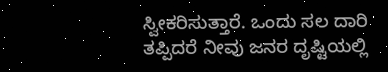ಸ್ವೀಕರಿಸುತ್ತಾರೆ. ಒಂದು ಸಲ ದಾರಿ ತಪ್ಪಿದರೆ ನೀವು ಜನರ ದೃಷ್ಟಿಯಲ್ಲಿ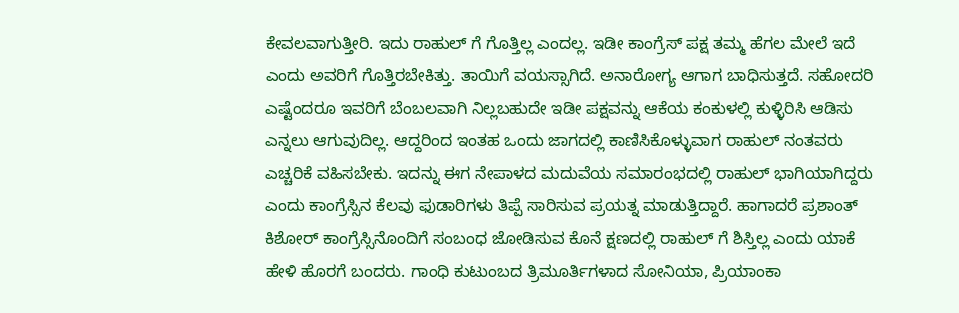ಕೇವಲವಾಗುತ್ತೀರಿ. ಇದು ರಾಹುಲ್ ಗೆ ಗೊತ್ತಿಲ್ಲ ಎಂದಲ್ಲ. ಇಡೀ ಕಾಂಗ್ರೆಸ್ ಪಕ್ಷ ತಮ್ಮ ಹೆಗಲ ಮೇಲೆ ಇದೆ ಎಂದು ಅವರಿಗೆ ಗೊತ್ತಿರಬೇಕಿತ್ತು. ತಾಯಿಗೆ ವಯಸ್ಸಾಗಿದೆ. ಅನಾರೋಗ್ಯ ಆಗಾಗ ಬಾಧಿಸುತ್ತದೆ. ಸಹೋದರಿ ಎಷ್ಟೆಂದರೂ ಇವರಿಗೆ ಬೆಂಬಲವಾಗಿ ನಿಲ್ಲಬಹುದೇ ಇಡೀ ಪಕ್ಷವನ್ನು ಆಕೆಯ ಕಂಕುಳಲ್ಲಿ ಕುಳ್ಳಿರಿಸಿ ಆಡಿಸು ಎನ್ನಲು ಆಗುವುದಿಲ್ಲ. ಆದ್ದರಿಂದ ಇಂತಹ ಒಂದು ಜಾಗದಲ್ಲಿ ಕಾಣಿಸಿಕೊಳ್ಳುವಾಗ ರಾಹುಲ್ ನಂತವರು ಎಚ್ಚರಿಕೆ ವಹಿಸಬೇಕು. ಇದನ್ನು ಈಗ ನೇಪಾಳದ ಮದುವೆಯ ಸಮಾರಂಭದಲ್ಲಿ ರಾಹುಲ್ ಭಾಗಿಯಾಗಿದ್ದರು ಎಂದು ಕಾಂಗ್ರೆಸ್ಸಿನ ಕೆಲವು ಫುಡಾರಿಗಳು ತಿಪ್ಪೆ ಸಾರಿಸುವ ಪ್ರಯತ್ನ ಮಾಡುತ್ತಿದ್ದಾರೆ. ಹಾಗಾದರೆ ಪ್ರಶಾಂತ್ ಕಿಶೋರ್ ಕಾಂಗ್ರೆಸ್ಸಿನೊಂದಿಗೆ ಸಂಬಂಧ ಜೋಡಿಸುವ ಕೊನೆ ಕ್ಷಣದಲ್ಲಿ ರಾಹುಲ್ ಗೆ ಶಿಸ್ತಿಲ್ಲ ಎಂದು ಯಾಕೆ ಹೇಳಿ ಹೊರಗೆ ಬಂದರು. ಗಾಂಧಿ ಕುಟುಂಬದ ತ್ರಿಮೂರ್ತಿಗಳಾದ ಸೋನಿಯಾ, ಪ್ರಿಯಾಂಕಾ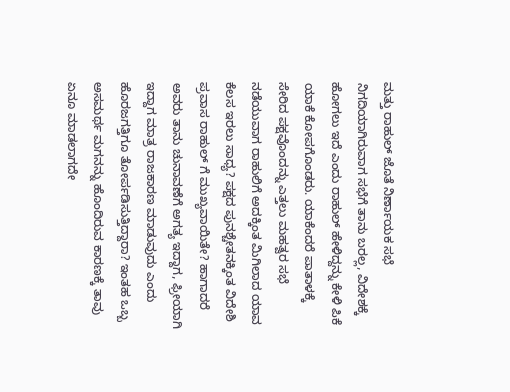ಮತ್ತು ರಾಹುಲ್ ಜೊತೆ ನಿರ್ಣಾಯಕ ಸಭೆ ನಿಗದಿಯಾಗಿರುವಾಗ ಸಭೆಗೆ ತಾನು ಬರಲ್ಲ, ವಿದೇಶಕ್ಕೆ ಹೋಗಲು ಇದೆ ಎಂದು ರಾಹುಲ್ ಹೇಳಿದ್ದನ್ನು ಕೇಳಿ ಪಿಕೆ ಯಾಕೆ ಕೋಪಗೊಂಡರು. ಯಾಕೆಂದರೆ ಪಾತಾಳಕ್ಕೆ ಸೇರಿದ ಪಕ್ಷವೊಂದನ್ನು ಎತ್ತಲು ಮಹತ್ವರ ಸಭೆ ನಡೆಯುವಾಗ ರಾಹುಲಿಗೆ ಅದಕ್ಕಿಂತ ಮಿಗಿಲಾದ ಯಾವ ಕೆಲಸ ಇರಲು ಸಾಧ್ಯ? ಪಕ್ಷದ ಪುನಶ್ಚೇತನಕ್ಕಿಂತ ವಿದೇಶಿ ಪ್ರವಾಸ ರಾಹುಲ್ ಗೆ ಮುಖ್ಯವಾಯಿತೇ? ಹಾಗಾದರೆ ಅವರು ತಾನು ಚುನಾವಣೆಗೆ ಅಗತ್ಯ ಇದ್ದಾಗ, ಫ್ರೀಯಾಗಿ ಇದ್ದಾಗ ಮಾತ್ರ ರಾಜಕಾರಣ ಮಾಡುವುದು ಎಂದು ಹೊರಜಗತ್ತಿಗೂ ತೋರ್ಪಡಿಸುತ್ತಿದ್ದಾರಾ? ಇಂತಹ ಒಬ್ಬ ಅಸಮರ್ಥ ಮಗನನ್ನು ಹೊಂದಿರುವ ಕಾರಣಕ್ಕೆ ತಾವು ಏನೂ ಮಾಡಲಾಗದೇ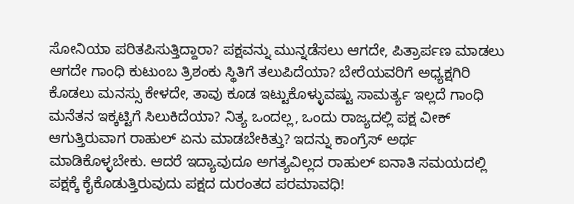ಸೋನಿಯಾ ಪರಿತಪಿಸುತ್ತಿದ್ದಾರಾ? ಪಕ್ಷವನ್ನು ಮುನ್ನಡೆಸಲು ಆಗದೇ, ಪಿತ್ರಾರ್ಪಣ ಮಾಡಲು ಆಗದೇ ಗಾಂಧಿ ಕುಟುಂಬ ತ್ರಿಶಂಕು ಸ್ಥಿತಿಗೆ ತಲುಪಿದೆಯಾ? ಬೇರೆಯವರಿಗೆ ಅಧ್ಯಕ್ಷಗಿರಿ ಕೊಡಲು ಮನಸ್ಸು ಕೇಳದೇ, ತಾವು ಕೂಡ ಇಟ್ಟುಕೊಳ್ಳುವಷ್ಟು ಸಾಮರ್ತ್ಯ ಇಲ್ಲದೆ ಗಾಂಧಿ ಮನೆತನ ಇಕ್ಕಟ್ಟಿಗೆ ಸಿಲುಕಿದೆಯಾ? ನಿತ್ಯ ಒಂದಲ್ಲ, ಒಂದು ರಾಜ್ಯದಲ್ಲಿ ಪಕ್ಷ ವೀಕ್ ಆಗುತ್ತಿರುವಾಗ ರಾಹುಲ್ ಏನು ಮಾಡಬೇಕಿತ್ತು? ಇದನ್ನು ಕಾಂಗ್ರೆಸ್ ಅರ್ಥ ಮಾಡಿಕೊಳ್ಳಬೇಕು. ಆದರೆ ಇದ್ಯಾವುದೂ ಅಗತ್ಯವಿಲ್ಲದ ರಾಹುಲ್ ಐನಾತಿ ಸಮಯದಲ್ಲಿ ಪಕ್ಷಕ್ಕೆ ಕೈಕೊಡುತ್ತಿರುವುದು ಪಕ್ಷದ ದುರಂತದ ಪರಮಾವಧಿ!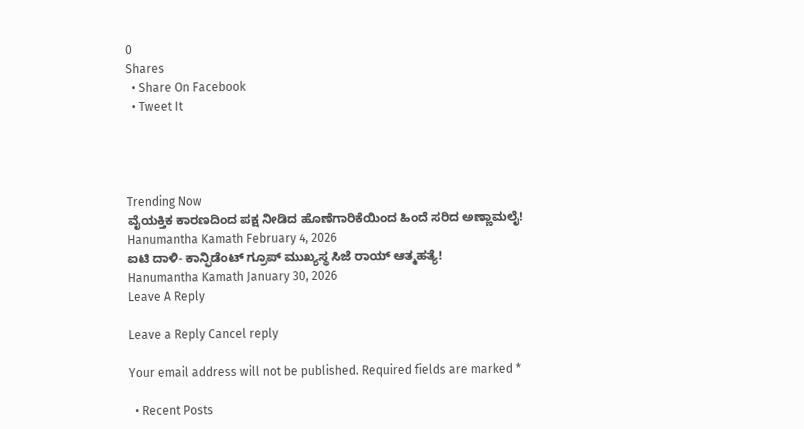0
Shares
  • Share On Facebook
  • Tweet It




Trending Now
ವೈಯಕ್ತಿಕ ಕಾರಣದಿಂದ ಪಕ್ಷ ನೀಡಿದ ಹೊಣೆಗಾರಿಕೆಯಿಂದ ಹಿಂದೆ ಸರಿದ ಅಣ್ಣಾಮಲೈ!
Hanumantha Kamath February 4, 2026
ಐಟಿ ದಾಳಿ- ಕಾನ್ಫಿಡೆಂಟ್ ಗ್ರೂಪ್ ಮುಖ್ಯಸ್ಥ ಸಿಜೆ ರಾಯ್ ಆತ್ಮಹತ್ಯೆ!
Hanumantha Kamath January 30, 2026
Leave A Reply

Leave a Reply Cancel reply

Your email address will not be published. Required fields are marked *

  • Recent Posts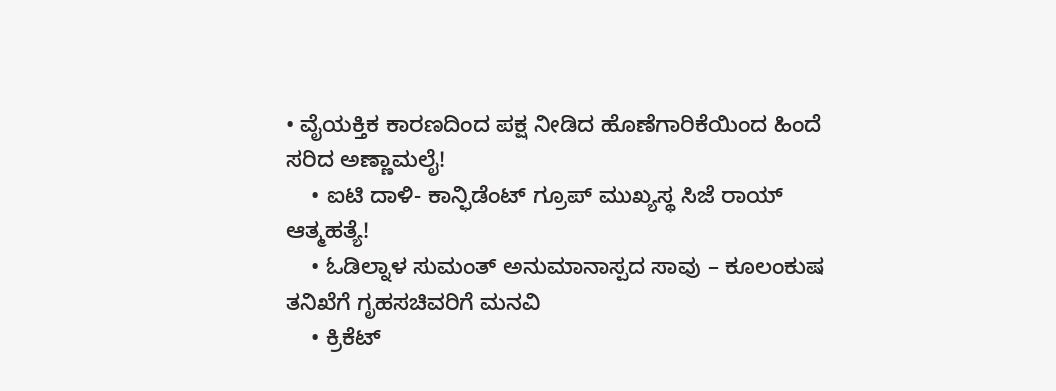• ವೈಯಕ್ತಿಕ ಕಾರಣದಿಂದ ಪಕ್ಷ ನೀಡಿದ ಹೊಣೆಗಾರಿಕೆಯಿಂದ ಹಿಂದೆ ಸರಿದ ಅಣ್ಣಾಮಲೈ!
    • ಐಟಿ ದಾಳಿ- ಕಾನ್ಫಿಡೆಂಟ್ ಗ್ರೂಪ್ ಮುಖ್ಯಸ್ಥ ಸಿಜೆ ರಾಯ್ ಆತ್ಮಹತ್ಯೆ!
    • ಓಡಿಲ್ನಾಳ ಸುಮಂತ್ ಅನುಮಾನಾಸ್ಪದ ಸಾವು – ಕೂಲಂಕುಷ ತನಿಖೆಗೆ ಗೃಹಸಚಿವರಿಗೆ ಮನವಿ
    • ಕ್ರಿಕೆಟ್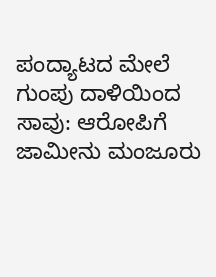ಪಂದ್ಯಾಟದ ಮೇಲೆ ಗುಂಪು ದಾಳಿಯಿಂದ ಸಾವು: ಆರೋಪಿಗೆ ಜಾಮೀನು ಮಂಜೂರು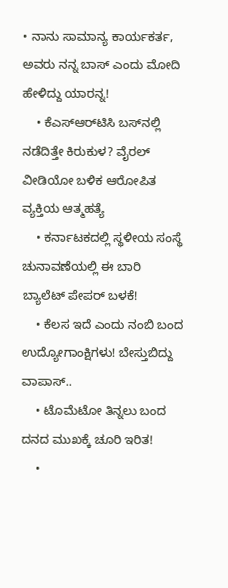• ನಾನು ಸಾಮಾನ್ಯ ಕಾರ್ಯಕರ್ತ, ಅವರು ನನ್ನ ಬಾಸ್ ಎಂದು ಮೋದಿ ಹೇಳಿದ್ದು ಯಾರನ್ನ!
    • ಕೆಎಸ್‌ಆರ್‌ಟಿಸಿ ಬಸ್‌ನಲ್ಲಿ ನಡೆದಿತ್ತೇ ಕಿರುಕುಳ? ವೈರಲ್ ವೀಡಿಯೋ ಬಳಿಕ ಆರೋಪಿತ ವ್ಯಕ್ತಿಯ ಆತ್ಮಹತ್ಯೆ
    • ಕರ್ನಾಟಕದಲ್ಲಿ ಸ್ಥಳೀಯ ಸಂಸ್ಥೆ ಚುನಾವಣೆಯಲ್ಲಿ ಈ ಬಾರಿ ಬ್ಯಾಲೆಟ್ ಪೇಪರ್ ಬಳಕೆ!
    • ಕೆಲಸ ಇದೆ ಎಂದು ನಂಬಿ ಬಂದ ಉದ್ಯೋಗಾಂಕ್ಷಿಗಳು! ಬೇಸ್ತುಬಿದ್ದು ವಾಪಾಸ್..
    • ಟೊಮೆಟೋ ತಿನ್ನಲು ಬಂದ ದನದ ಮುಖಕ್ಕೆ ಚೂರಿ ಇರಿತ!
    •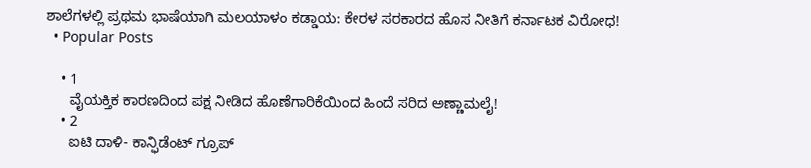ಶಾಲೆಗಳಲ್ಲಿ ಪ್ರಥಮ ಭಾಷೆಯಾಗಿ ಮಲಯಾಳಂ ಕಡ್ಡಾಯ: ಕೇರಳ ಸರಕಾರದ ಹೊಸ ನೀತಿಗೆ ಕರ್ನಾಟಕ ವಿರೋಧ!
  • Popular Posts

    • 1
      ವೈಯಕ್ತಿಕ ಕಾರಣದಿಂದ ಪಕ್ಷ ನೀಡಿದ ಹೊಣೆಗಾರಿಕೆಯಿಂದ ಹಿಂದೆ ಸರಿದ ಅಣ್ಣಾಮಲೈ!
    • 2
      ಐಟಿ ದಾಳಿ- ಕಾನ್ಫಿಡೆಂಟ್ ಗ್ರೂಪ್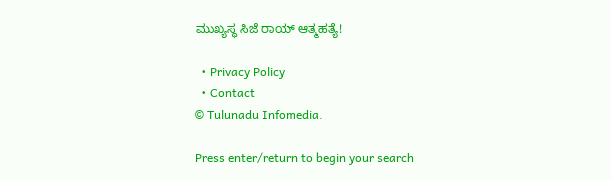ಮುಖ್ಯಸ್ಥ ಸಿಜೆ ರಾಯ್ ಆತ್ಮಹತ್ಯೆ!

  • Privacy Policy
  • Contact
© Tulunadu Infomedia.

Press enter/return to begin your search